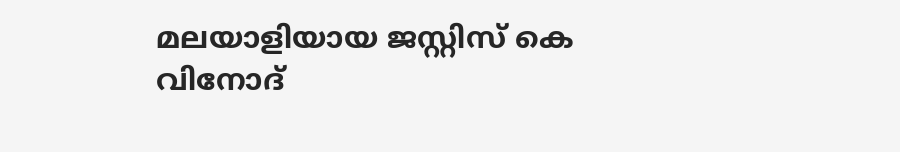മലയാളിയായ ജസ്റ്റിസ് കെ വിനോദ്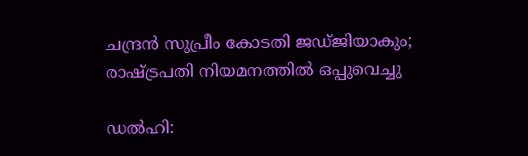ചന്ദ്രൻ സുപ്രീം കോടതി ജഡ്ജിയാകും; രാഷ്ട്രപതി നിയമനത്തിൽ ഒപ്പുവെച്ചു

ഡൽഹി: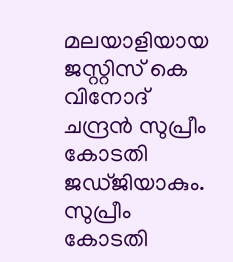മലയാളിയായ ജസ്റ്റിസ് കെ വിനോദ് ചന്ദ്രൻ സുപ്രീം കോടതി ജഡ്ജിയാകും. സുപ്രീം കോടതി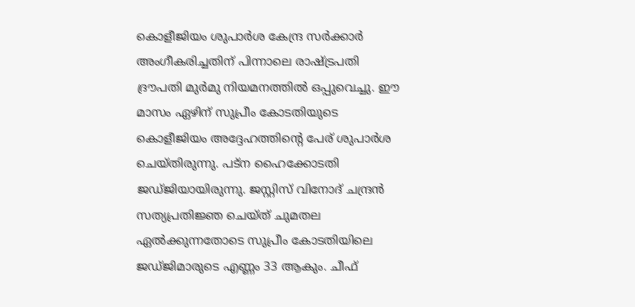കൊളീജിയം ശുപാർശ കേന്ദ്ര സർക്കാർ അംഗീകരിച്ചതിന് പിന്നാലെ രാഷ്ട്രപതി ദ്രൗപതി മുർമു നിയമനത്തിൽ ഒപ്പുവെച്ചു. ഈ മാസം ഏഴിന് സുപ്രീം കോടതിയുടെ കൊളീജിയം അദ്ദേഹത്തിന്റെ പേര് ശുപാർശ ചെയ്തിരുന്നു. പട്ന ഹൈക്കോടതി ജഡ്ജിയായിരുന്നു. ജസ്റ്റിസ് വിനോദ് ചന്ദ്രൻ സത്യപ്രതിജ്ഞ ചെയ്ത് ചുമതല ഏൽക്കുന്നതോടെ സുപ്രീം കോടതിയിലെ ജഡ്ജിമാരുടെ എണ്ണം 33 ആകും. ചീഫ്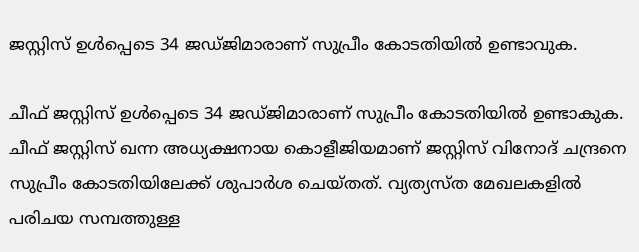ജസ്റ്റിസ് ഉൾപ്പെടെ 34 ജഡ്ജിമാരാണ് സുപ്രീം കോടതിയിൽ ഉണ്ടാവുക.

ചീഫ് ജസ്റ്റിസ് ഉൾപ്പെടെ 34 ജഡ്ജിമാരാണ് സുപ്രീം കോടതിയിൽ ഉണ്ടാകുക. ചീഫ് ജസ്റ്റിസ് ഖന്ന അധ്യക്ഷനായ കൊളീജിയമാണ് ജസ്റ്റിസ് വിനോദ് ചന്ദ്രനെ സുപ്രീം കോടതിയിലേക്ക് ശുപാർശ ചെയ്തത്. വ്യത്യസ്ത മേഖലകളിൽ പരിചയ സമ്പത്തുള്ള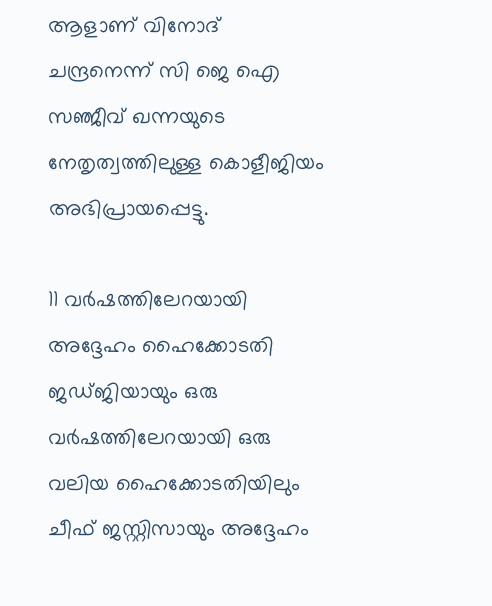ആളാണ് വിനോദ് ചന്ദ്രനെന്ന് സി ജെ ഐ സഞ്ജീവ് ഖന്നയുടെ നേതൃത്വത്തിലുള്ള കൊളീജിയം അഭിപ്രായപ്പെട്ടു.

11 വർഷത്തിലേറയായി അദ്ദേഹം ഹൈക്കോടതി ജഡ്ജിയായും ഒരു വർഷത്തിലേറയായി ഒരു വലിയ ഹൈക്കോടതിയിലും ചീഫ് ജസ്റ്റിസായും അദ്ദേഹം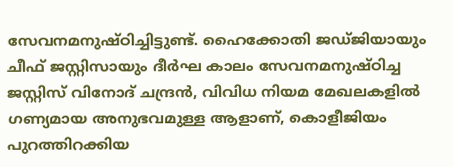സേവനമനുഷ്ഠിച്ചിട്ടുണ്ട്. ഹൈക്കോതി ജഡ്‍ജിയായും ചീഫ് ജസ്റ്റിസായും ദീർഘ കാലം സേവനമനുഷ്ഠിച്ച ജസ്റ്റിസ് വിനോദ് ചന്ദ്രൻ, വിവിധ നിയമ മേഖലകളിൽ ഗണ്യമായ അനുഭവമുള്ള ആളാണ്, കൊളീജിയം പുറത്തിറക്കിയ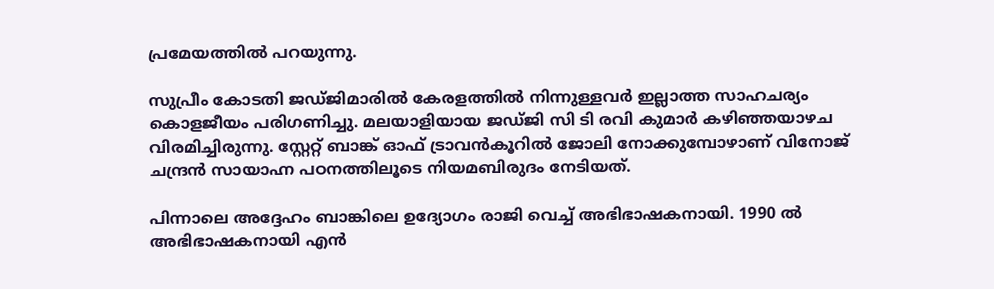പ്രമേയത്തിൽ പറയുന്നു.

സുപ്രീം കോടതി ജഡ്ജിമാരിൽ കേരളത്തിൽ നിന്നുള്ളവർ ഇല്ലാത്ത സാഹചര്യം കൊളജീയം പരിഗണിച്ചു. മലയാളിയായ ജഡ്ജി സി ടി രവി കുമാർ കഴിഞ്ഞയാഴച വിരമിച്ചിരുന്നു. സ്റ്റേറ്റ് ബാങ്ക് ഓഫ് ട്രാവൻകൂറിൽ ജോലി നോക്കുമ്പോഴാണ് വിനോജ് ചന്ദ്രൻ സായാഹ്ന പഠനത്തിലൂടെ നിയമബിരുദം നേടിയത്.

പിന്നാലെ അദ്ദേഹം ബാങ്കിലെ ഉദ്യോഗം രാജി വെച്ച് അഭിഭാഷകനായി. 1990 ൽ അഭിഭാഷകനായി എൻ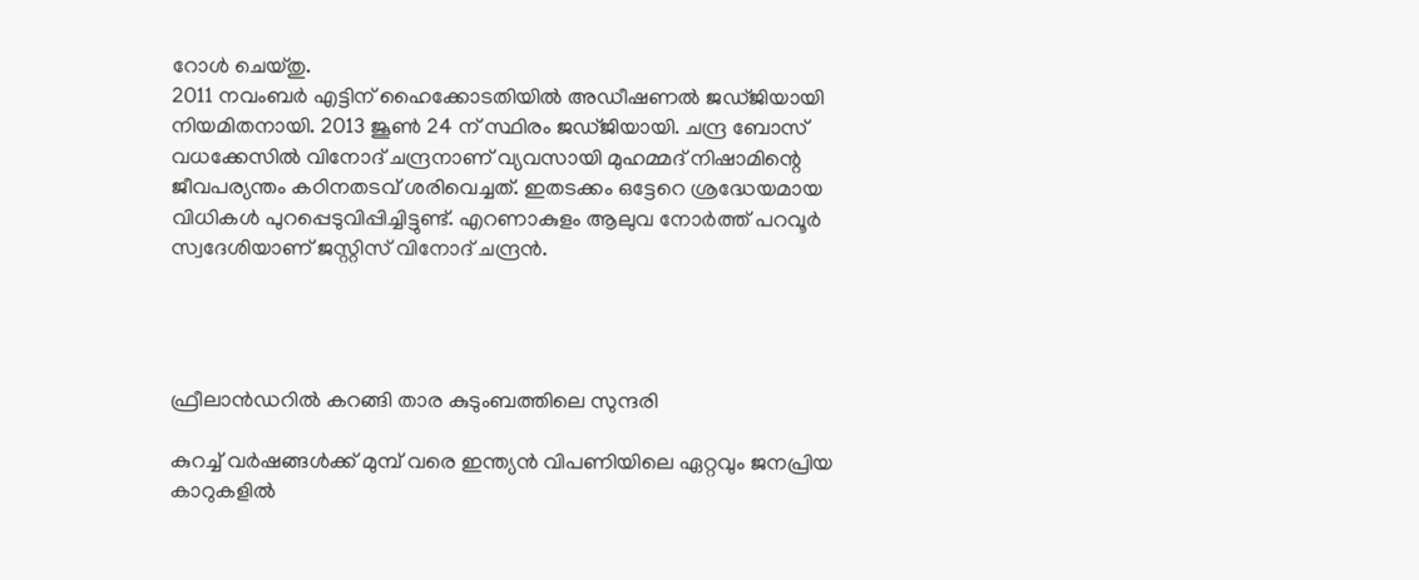റോൾ ചെയ്തു.
2011 നവംബർ എട്ടിന് ഹൈക്കോടതിയിൽ അഡീഷണൽ ജഡ്ജിയായി നിയമിതനായി. 2013 ജൂൺ 24 ന് സ്ഥിരം ജഡ്ജിയായി. ചന്ദ്ര ബോസ് വധക്കേസിൽ വിനോദ് ചന്ദ്രനാണ് വ്യവസായി മുഹമ്മദ് നിഷാമിന്റെ ജീവപര്യന്തം കഠിനതടവ് ശരിവെച്ചത്. ഇതടക്കം ഒട്ടേറെ ശ്രദ്ധേയമായ വിധികൾ പുറപ്പെടുവിപ്പിച്ചിട്ടുണ്ട്. എറണാകുളം ആലുവ നോർത്ത് പറവൂർ സ്വദേശിയാണ് ജസ്റ്റിസ് വിനോദ് ചന്ദ്രൻ.




ഫ്രീലാൻഡറിൽ കറങ്ങി താര കുടുംബത്തിലെ സുന്ദരി

കുറച്ച് വര്‍ഷങ്ങള്‍ക്ക് മുമ്പ് വരെ ഇന്ത്യന്‍ വിപണിയിലെ ഏറ്റവും ജനപ്രിയ കാറുകളില്‍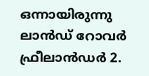ഒന്നായിരുന്നു ലാന്‍ഡ് റോവര്‍ ഫ്രീലാന്‍ഡര്‍ 2.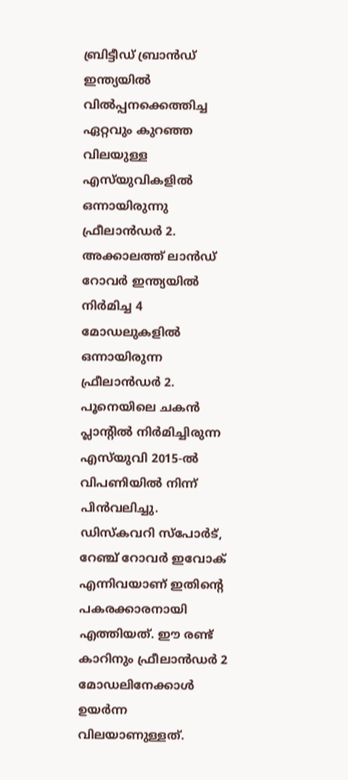ബ്രിട്ടീഡ് ബ്രാന്‍ഡ് ഇന്ത്യയില്‍ വില്‍പ്പനക്കെത്തിച്ച ഏറ്റവും കുറഞ്ഞ വിലയുള്ള എസ്‌യുവികളില്‍ ഒന്നായിരുന്നു ഫ്രീലാന്‍ഡര്‍ 2. അക്കാലത്ത് ലാന്‍ഡ് റോവര്‍ ഇന്ത്യയില്‍ നിര്‍മിച്ച 4 മോഡലുകളില്‍ ഒന്നായിരുന്ന ഫ്രീലാന്‍ഡര്‍ 2. പൂനെയിലെ ചകന്‍ പ്ലാന്റില്‍ നിര്‍മിച്ചിരുന്ന എസ്‌യുവി 2015-ല്‍ വിപണിയില്‍ നിന്ന് പിന്‍വലിച്ചു. ഡിസ്‌കവറി സ്‌പോര്‍ട്, റേഞ്ച് റോവര്‍ ഇവോക് എന്നിവയാണ് ഇതിന്റെ പകരക്കാരനായി എത്തിയത്. ഈ രണ്ട് കാറിനും ഫ്രീലാന്‍ഡര്‍ 2 മോഡലിനേക്കാള്‍ ഉയര്‍ന്ന വിലയാണുള്ളത്.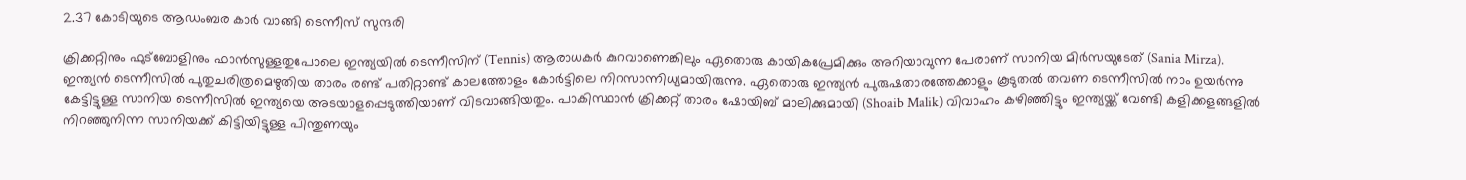2.37 കോടിയുടെ ആഡംബര കാർ വാങ്ങി ടെന്നീസ് സുന്ദരി

ക്രിക്കറ്റിനും ഫുട്ബോളിനും ഫാൻസുള്ളതുപോലെ ഇന്ത്യയിൽ ടെന്നീസിന് (Tennis) ആരാധകർ കുറവാണെങ്കിലും ഏതൊരു കായികപ്രേമിക്കും അറിയാവുന്ന പേരാണ് സാനിയ മിർസയുടേത് (Sania Mirza). ഇന്ത്യന്‍ ടെന്നീസില്‍ പുതുചരിത്രമെഴുതിയ താരം രണ്ട് പതിറ്റാണ്ട് കാലത്തോളം കോർട്ടിലെ നിറസാന്നിധ്യമായിരുന്നു. ഏതൊരു ഇന്ത്യൻ പുരുഷതാരത്തേക്കാളും കൂടുതൽ തവണ ടെന്നീസിൽ നാം ഉയർന്നു കേട്ടിട്ടുള്ള സാനിയ ടെന്നീസില്‍ ഇന്ത്യയെ അടയാളപ്പെടുത്തിയാണ് വിടവാങ്ങിയതും. പാകിസ്ഥാൻ ക്രിക്കറ്റ് താരം ഷോയിബ് മാലിക്കുമായി (Shoaib Malik) വിവാഹം കഴിഞ്ഞിട്ടും ഇന്ത്യയ്ക്ക് വേണ്ടി കളിക്കളങ്ങളിൽ നിറഞ്ഞുനിന്ന സാനിയക്ക് കിട്ടിയിട്ടുള്ള പിന്തുണയും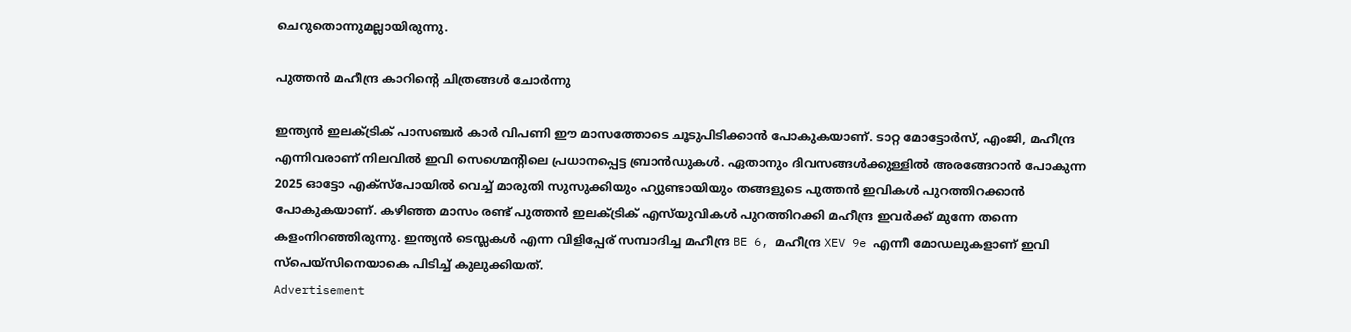ചെറുതൊന്നുമല്ലായിരുന്നു.

പുത്തന്‍ മഹീന്ദ്ര കാറിന്റെ ചിത്രങ്ങള്‍ ചോര്‍ന്നു

ഇന്ത്യന്‍ ഇലക്ട്രിക് പാസഞ്ചര്‍ കാര്‍ വിപണി ഈ മാസത്തോടെ ചൂടുപിടിക്കാന്‍ പോകുകയാണ്. ടാറ്റ മോട്ടോര്‍സ്, എംജി, മഹീന്ദ്ര എന്നിവരാണ് നിലവില്‍ ഇവി സെഗ്മെന്റിലെ പ്രധാനപ്പെട്ട ബ്രാന്‍ഡുകള്‍. ഏതാനും ദിവസങ്ങള്‍ക്കുള്ളില്‍ അരങ്ങേറാന്‍ പോകുന്ന 2025 ഓട്ടോ എക്സ്പോയില്‍ വെച്ച് മാരുതി സുസുക്കിയും ഹ്യുണ്ടായിയും തങ്ങളുടെ പുത്തന്‍ ഇവികള്‍ പുറത്തിറക്കാന്‍ പോകുകയാണ്. കഴിഞ്ഞ മാസം രണ്ട് പുത്തന്‍ ഇലക്ട്രിക് എസ്‌യുവികള്‍ പുറത്തിറക്കി മഹീന്ദ്ര ഇവര്‍ക്ക് മുന്നേ തന്നെ കളംനിറഞ്ഞിരുന്നു. ഇന്ത്യന്‍ ടെസ്ലകള്‍ എന്ന വിളിപ്പേര് സമ്പാദിച്ച മഹീന്ദ്ര BE 6, മഹീന്ദ്ര XEV 9e എന്നീ മോഡലുകളാണ് ഇവി സ്പെയ്സിനെയാകെ പിടിച്ച് കുലുക്കിയത്.
Advertisement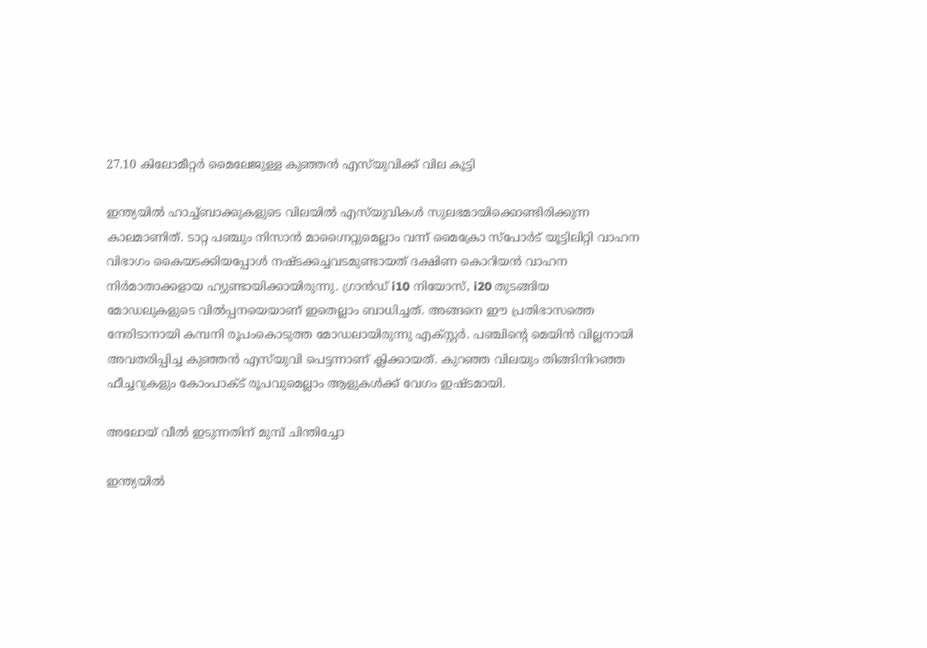27.10 കിലോമീറ്റർ മൈലേജുള്ള കുഞ്ഞൻ എസ്‌യുവിക്ക് വില കൂട്ടി

ഇന്ത്യയിൽ ഹാച്ച്ബാക്കുകളുടെ വിലയിൽ എസ്‌യുവികൾ സുലഭമായിക്കൊണ്ടിരിക്കുന്ന കാലമാണിത്. ടാറ്റ പഞ്ചും നിസാൻ മാഗ്നൈറ്റുമെല്ലാം വന്ന് മൈക്രോ സ്പോർട് യൂട്ടിലിറ്റി വാഹന വിഭാഗം കൈയടക്കിയപ്പോൾ നഷ്‌ടക്കച്ചവടമുണ്ടായത് ദക്ഷിണ കൊറിയൻ വാഹന നിർമാതാക്കളായ ഹ്യുണ്ടായിക്കായിരുന്നു. ഗ്രാൻഡ് i10 നിയോസ്, i20 തുടങ്ങിയ മോഡലുകളുടെ വിൽപ്പനയെയാണ് ഇതെല്ലാം ബാധിച്ചത്. അങ്ങനെ ഈ പ്രതിഭാസത്തെ നേരിടാനായി കമ്പനി രൂപംകൊടുത്ത മോഡലായിരുന്നു എക്സ്റ്റർ. പഞ്ചിന്റെ മെയിൻ വില്ലനായി അവതരിപ്പിച്ച കുഞ്ഞൻ എസ്‌യുവി പെട്ടന്നാണ് ക്ലിക്കായത്. കുറഞ്ഞ വിലയും തിങ്ങിനിറഞ്ഞ ഫീച്ചറുകളും കോംപാക്‌ട് രൂപവുമെല്ലാം ആളുകൾക്ക് വേഗം ഇഷ്‌ടമായി.

അലോയ് വീല്‍ ഇടുന്നതിന് മുമ്പ് ചിന്തിച്ചോ

ഇന്ത്യയില്‍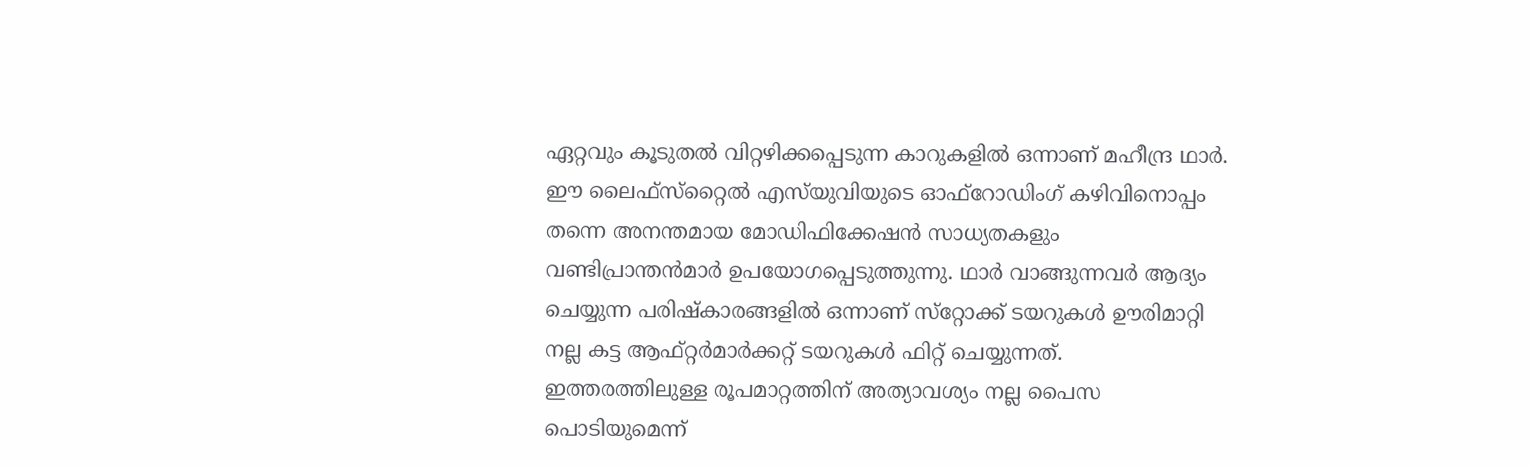ഏറ്റവും കൂടുതല്‍ വിറ്റഴിക്കപ്പെടുന്ന കാറുകളില്‍ ഒന്നാണ് മഹീന്ദ്ര ഥാര്‍. ഈ ലൈഫ്‌സ്‌റ്റൈല്‍ എസ്‌യുവിയുടെ ഓഫ്‌റോഡിംഗ് കഴിവിനൊപ്പം തന്നെ അനന്തമായ മോഡിഫിക്കേഷന്‍ സാധ്യതകളും വണ്ടിപ്രാന്തന്‍മാര്‍ ഉപയോഗപ്പെടുത്തുന്നു. ഥാര്‍ വാങ്ങുന്നവര്‍ ആദ്യം ചെയ്യുന്ന പരിഷ്‌കാരങ്ങളില്‍ ഒന്നാണ് സ്‌റ്റോക്ക് ടയറുകള്‍ ഊരിമാറ്റി നല്ല കട്ട ആഫ്റ്റര്‍മാര്‍ക്കറ്റ് ടയറുകള്‍ ഫിറ്റ് ചെയ്യുന്നത്. ഇത്തരത്തിലുള്ള രൂപമാറ്റത്തിന് അത്യാവശ്യം നല്ല പൈസ പൊടിയുമെന്ന്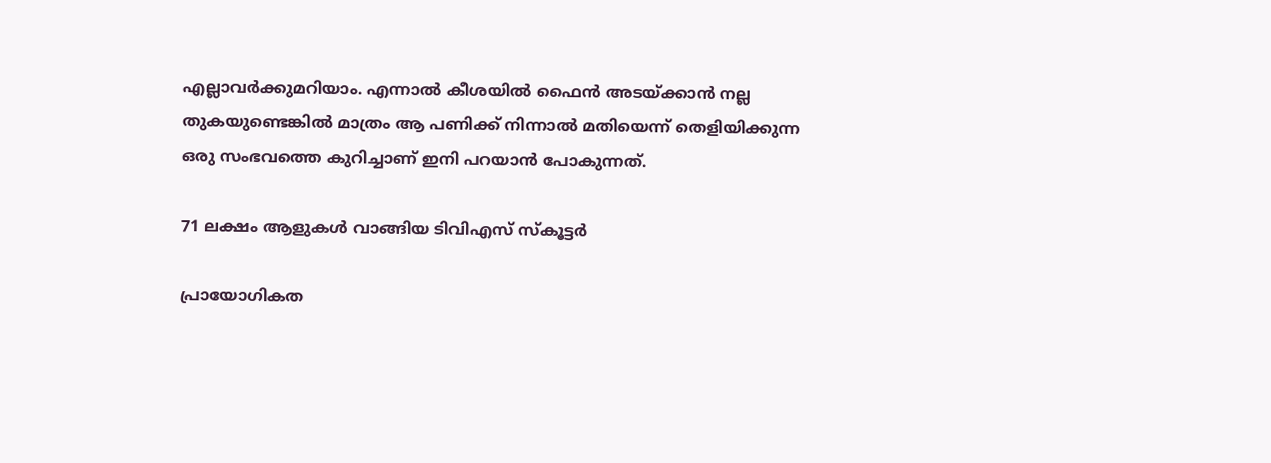എല്ലാവര്‍ക്കുമറിയാം. എന്നാല്‍ കീശയില്‍ ഫൈന്‍ അടയ്ക്കാന്‍ നല്ല തുകയുണ്ടെങ്കില്‍ മാത്രം ആ പണിക്ക് നിന്നാല്‍ മതിയെന്ന് തെളിയിക്കുന്ന ഒരു സംഭവത്തെ കുറിച്ചാണ് ഇനി പറയാന്‍ പോകുന്നത്.

71 ലക്ഷം ആളുകൾ വാങ്ങിയ ടിവിഎസ് സ്‌കൂട്ടർ

പ്രായോഗികത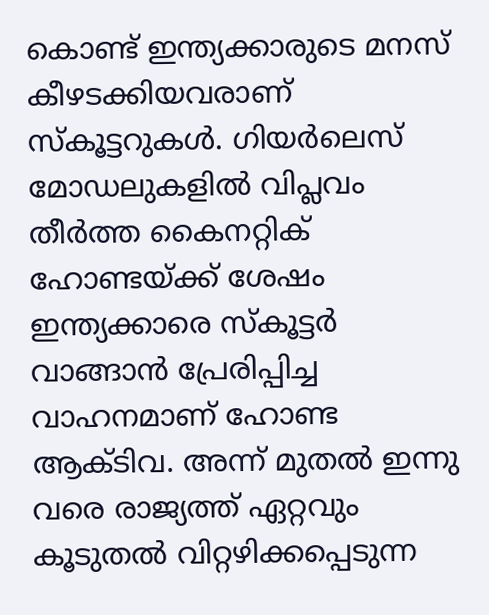കൊണ്ട് ഇന്ത്യക്കാരുടെ മനസ് കീഴടക്കിയവരാണ് സ്‌കൂട്ടറുകൾ. ഗിയർലെസ് മോഡലുകളിൽ വിപ്ലവം തീർത്ത കൈനറ്റിക് ഹോണ്ടയ്ക്ക് ശേഷം ഇന്ത്യക്കാരെ സ്‌കൂട്ടർ വാങ്ങാൻ പ്രേരിപ്പിച്ച വാഹനമാണ് ഹോണ്ട ആക്‌ടിവ. അന്ന് മുതൽ ഇന്നു വരെ രാജ്യത്ത് ഏറ്റവും കൂടുതൽ വിറ്റഴിക്കപ്പെടുന്ന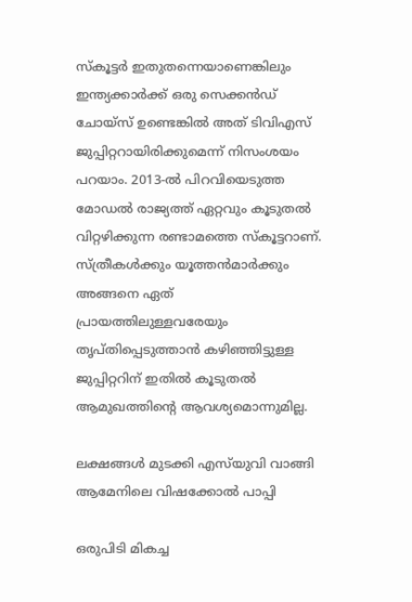സ്‌കൂട്ടർ ഇതുതന്നെയാണെങ്കിലും ഇന്ത്യക്കാർക്ക് ഒരു സെക്കൻഡ് ചോയ്‌സ് ഉണ്ടെങ്കിൽ അത് ടിവിഎസ് ജുപ്പിറ്ററായിരിക്കുമെന്ന് നിസംശയം പറയാം. 2013-ൽ പിറവിയെടുത്ത മോഡൽ രാജ്യത്ത് ഏറ്റവും കൂടുതൽ വിറ്റഴിക്കുന്ന രണ്ടാമത്തെ സ്‌കൂട്ടറാണ്. സ്ത്രീകൾക്കും യൂത്തൻമാർക്കും അങ്ങനെ ഏത് പ്രായത്തിലുള്ളവരേയും തൃപ്തിപ്പെടുത്താൻ കഴിഞ്ഞിട്ടുള്ള ജുപ്പിറ്ററിന് ഇതിൽ കൂടുതൽ ആമുഖത്തിന്റെ ആവശ്യമൊന്നുമില്ല.

ലക്ഷങ്ങൾ മുടക്കി എസ്‌യുവി വാങ്ങി ആമേനിലെ വിഷക്കോൽ പാപ്പി

ഒരുപിടി മികച്ച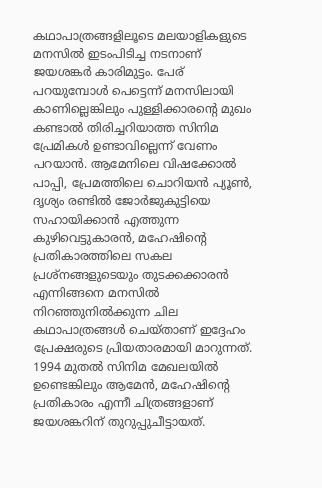കഥാപാത്രങ്ങളിലൂടെ മലയാളികളുടെ മനസിൽ ഇടംപിടിച്ച നടനാണ് ജയശങ്കര്‍ കാരിമുട്ടം. പേര് പറയുമ്പോൾ പെട്ടെന്ന് മനസിലായി കാണില്ലെങ്കിലും പുള്ളിക്കാരന്റെ മുഖം കണ്ടാൽ തിരിച്ചറിയാത്ത സിനിമ പ്രേമികൾ ഉണ്ടാവില്ലെന്ന് വേണം പറയാൻ. ആമേനിലെ വിഷക്കോൽ പാപ്പി, പ്രേമത്തിലെ ചൊറിയൻ പ്യൂൺ, ദൃശ്യം രണ്ടിൽ ജോർജുകുട്ടിയെ സഹായിക്കാൻ എത്തുന്ന കുഴിവെട്ടുകാരൻ, മഹേഷിന്റെ പ്രതികാരത്തിലെ സകല പ്രശ്നങ്ങളുടെയും തുടക്കക്കാരൻ എന്നിങ്ങനെ മനസിൽ നിറഞ്ഞുനിൽക്കുന്ന ചില കഥാപാത്രങ്ങൾ ചെയ്‌താണ് ഇദ്ദേഹം പ്രേക്ഷരുടെ പ്രിയതാരമായി മാറുന്നത്. 1994 മുതൽ സിനിമ മേഖലയിൽ ഉണ്ടെങ്കിലും ആമേൻ, മഹേഷിന്റെ പ്രതികാരം എന്നീ ചിത്രങ്ങളാണ് ജയശങ്കറിന് തുറുപ്പുചീട്ടായത്.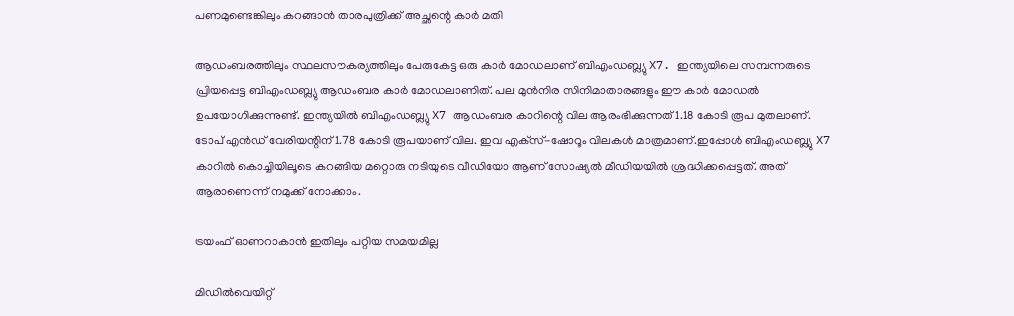പണമുണ്ടെങ്കിലും കറങ്ങാന്‍ താരപുത്രിക്ക് അച്ഛന്റെ കാര്‍ മതി

ആഡംബരത്തിലും സ്ഥലസൗകര്യത്തിലും പേരുകേട്ട ഒരു കാര്‍ മോഡലാണ് ബിഎംഡബ്ല്യു X7. ഇന്ത്യയിലെ സമ്പന്നരുടെ പ്രിയപ്പെട്ട ബിഎംഡബ്ല്യു ആഡംബര കാര്‍ മോഡലാണിത്. പല മുന്‍നിര സിനിമാതാരങ്ങളും ഈ കാര്‍ മോഡല്‍ ഉപയോഗിക്കുന്നുണ്ട്. ഇന്ത്യയില്‍ ബിഎംഡബ്ല്യു X7 ആഡംബര കാറിന്റെ വില ആരംഭിക്കുന്നത് 1.18 കോടി രൂപ മുതലാണ്. ടോപ് എന്‍ഡ് വേരിയന്റിന് 1.78 കോടി രൂപയാണ് വില. ഇവ എക്‌സ്-ഷോറൂം വിലകള്‍ മാത്രമാണ്.ഇപ്പോള്‍ ബിഎംഡബ്ല്യു X7 കാറില്‍ കൊച്ചിയിലൂടെ കറങ്ങിയ മറ്റൊരു നടിയുടെ വീഡിയോ ആണ് സോഷ്യല്‍ മീഡിയയില്‍ ശ്രദ്ധിക്കപ്പെട്ടത്. അത് ആരാണെന്ന് നമുക്ക് നോക്കാം.

ട്രയംഫ് ഓണറാകാന്‍ ഇതിലും പറ്റിയ സമയമില്ല

മിഡില്‍വെയിറ്റ്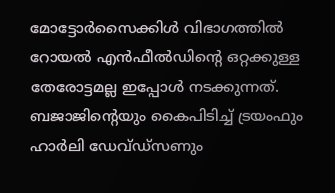മോട്ടോര്‍സൈക്കിള്‍ വിഭാഗത്തില്‍ റോയല്‍ എന്‍ഫീല്‍ഡിന്റെ ഒറ്റക്കുള്ള തേരോട്ടമല്ല ഇപ്പോള്‍ നടക്കുന്നത്. ബജാജിന്റെയും കൈപിടിച്ച് ട്രയംഫും ഹാര്‍ലി ഡേവ്ഡ്‌സണും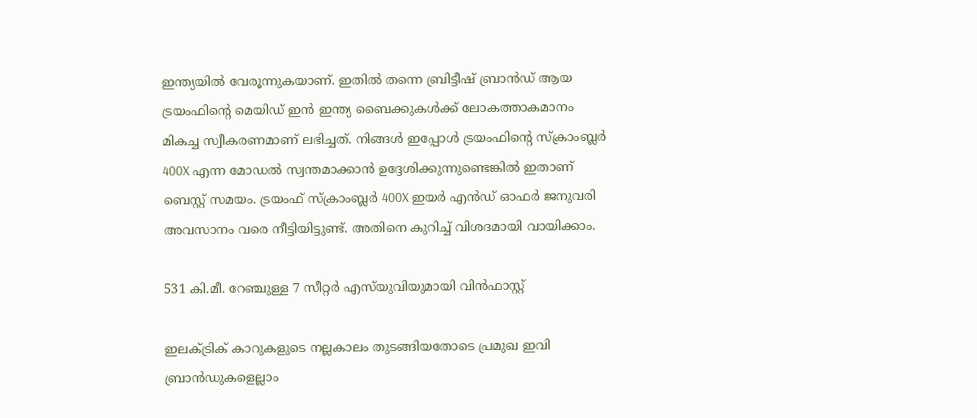ഇന്ത്യയില്‍ വേരൂന്നുകയാണ്. ഇതില്‍ തന്നെ ബ്രിട്ടീഷ് ബ്രാന്‍ഡ് ആയ ട്രയംഫിന്റെ മെയിഡ് ഇന്‍ ഇന്ത്യ ബൈക്കുകള്‍ക്ക് ലോകത്താകമാനം മികച്ച സ്വീകരണമാണ് ലഭിച്ചത്. നിങ്ങള്‍ ഇപ്പോള്‍ ട്രയംഫിന്റെ സ്‌ക്രാംബ്ലര്‍ 400X എന്ന മോഡല്‍ സ്വന്തമാക്കാന്‍ ഉദ്ദേശിക്കുന്നുണ്ടെങ്കില്‍ ഇതാണ് ബെസ്റ്റ് സമയം. ട്രയംഫ് സ്‌ക്രാംബ്ലര്‍ 400X ഇയര്‍ എന്‍ഡ് ഓഫര്‍ ജനുവരി അവസാനം വരെ നീട്ടിയിട്ടുണ്ട്. അതിനെ കുറിച്ച് വിശദമായി വായിക്കാം.

531 കി.മീ. റേഞ്ചുള്ള 7 സീറ്റർ എസ്‌യുവിയുമായി വിൻഫാസ്റ്റ്

ഇലക്‌ട്രിക് കാറുകളുടെ നല്ലകാലം തുടങ്ങിയതോടെ പ്രമുഖ ഇവി ബ്രാൻഡുകളെല്ലാം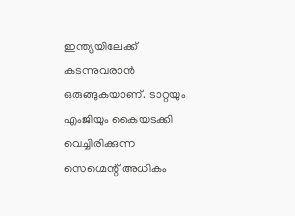ഇന്ത്യയിലേക്ക് കടന്നുവരാൻ ഒരുങ്ങുകയാണ്. ടാറ്റയും എംജിയും കൈയടക്കി വെച്ചിരിക്കുന്ന സെഗ്മെന്റ് അധികം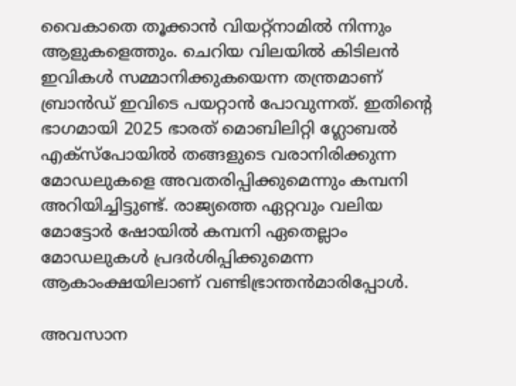വൈകാതെ തൂക്കാൻ വിയറ്റ്നാമിൽ നിന്നും ആളുകളെത്തും. ചെറിയ വിലയിൽ കിടിലൻ ഇവികൾ സമ്മാനിക്കുകയെന്ന തന്ത്രമാണ് ബ്രാൻഡ് ഇവിടെ പയറ്റാൻ പോവുന്നത്. ഇതിന്റെ ഭാഗമായി 2025 ഭാരത് മൊബിലിറ്റി ഗ്ലോബൽ എക്സ്പോയിൽ തങ്ങളുടെ വരാനിരിക്കുന്ന മോഡലുകളെ അവതരിപ്പിക്കുമെന്നും കമ്പനി അറിയിച്ചിട്ടുണ്ട്. രാജ്യത്തെ ഏറ്റവും വലിയ മോട്ടോർ ഷോയിൽ കമ്പനി ഏതെല്ലാം മോഡലുകൾ പ്രദർശിപ്പിക്കുമെന്ന ആകാംക്ഷയിലാണ് വണ്ടിഭ്രാന്തൻമാരിപ്പോൾ.

അവസാന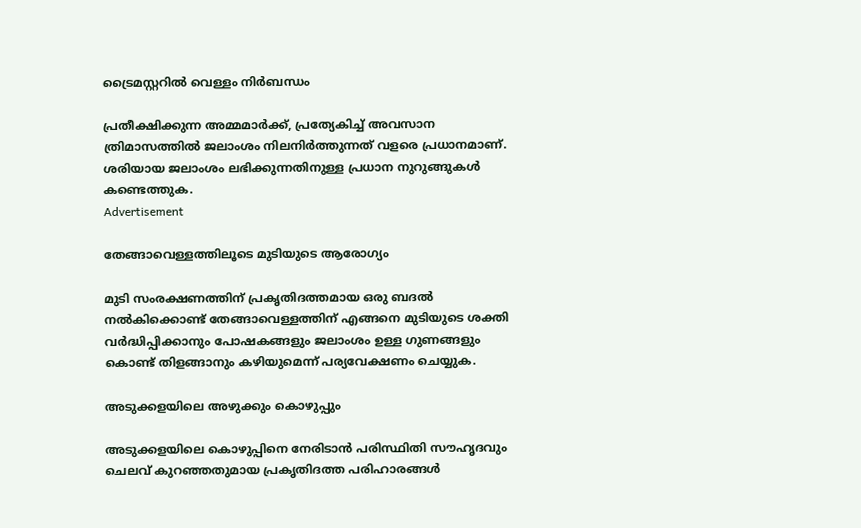ട്രൈമസ്റ്ററില്‍ വെള്ളം നിര്‍ബന്ധം

പ്രതീക്ഷിക്കുന്ന അമ്മമാർക്ക്, പ്രത്യേകിച്ച് അവസാന ത്രിമാസത്തിൽ ജലാംശം നിലനിർത്തുന്നത് വളരെ പ്രധാനമാണ്. ശരിയായ ജലാംശം ലഭിക്കുന്നതിനുള്ള പ്രധാന നുറുങ്ങുകൾ കണ്ടെത്തുക.
Advertisement

തേങ്ങാവെള്ളത്തിലൂടെ മുടിയുടെ ആരോഗ്യം

മുടി സംരക്ഷണത്തിന് പ്രകൃതിദത്തമായ ഒരു ബദൽ നൽകിക്കൊണ്ട് തേങ്ങാവെള്ളത്തിന് എങ്ങനെ മുടിയുടെ ശക്തി വർദ്ധിപ്പിക്കാനും പോഷകങ്ങളും ജലാംശം ഉള്ള ഗുണങ്ങളും കൊണ്ട് തിളങ്ങാനും കഴിയുമെന്ന് പര്യവേക്ഷണം ചെയ്യുക.

അടുക്കളയിലെ അഴുക്കും കൊഴുപ്പും

അടുക്കളയിലെ കൊഴുപ്പിനെ നേരിടാൻ പരിസ്ഥിതി സൗഹൃദവും ചെലവ് കുറഞ്ഞതുമായ പ്രകൃതിദത്ത പരിഹാരങ്ങൾ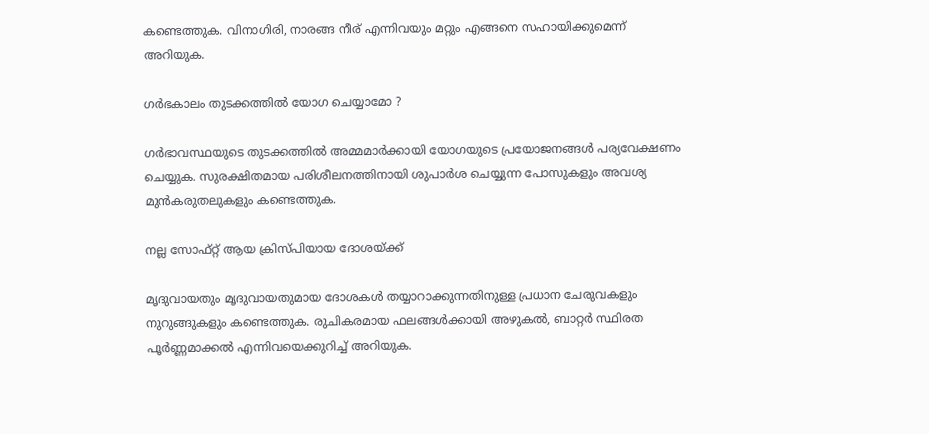കണ്ടെത്തുക. വിനാഗിരി, നാരങ്ങ നീര് എന്നിവയും മറ്റും എങ്ങനെ സഹായിക്കുമെന്ന് അറിയുക.

ഗര്‍ഭകാലം തുടക്കത്തില്‍ യോഗ ചെയ്യാമോ ?

ഗർഭാവസ്ഥയുടെ തുടക്കത്തിൽ അമ്മമാർക്കായി യോഗയുടെ പ്രയോജനങ്ങൾ പര്യവേക്ഷണം ചെയ്യുക. സുരക്ഷിതമായ പരിശീലനത്തിനായി ശുപാർശ ചെയ്യുന്ന പോസുകളും അവശ്യ മുൻകരുതലുകളും കണ്ടെത്തുക.

നല്ല സോഫ്റ്റ് ആയ ക്രിസ്പിയായ ദോശയ്ക്ക്

മൃദുവായതും മൃദുവായതുമായ ദോശകൾ തയ്യാറാക്കുന്നതിനുള്ള പ്രധാന ചേരുവകളും നുറുങ്ങുകളും കണ്ടെത്തുക. രുചികരമായ ഫലങ്ങൾക്കായി അഴുകൽ, ബാറ്റർ സ്ഥിരത പൂർണ്ണമാക്കൽ എന്നിവയെക്കുറിച്ച് അറിയുക.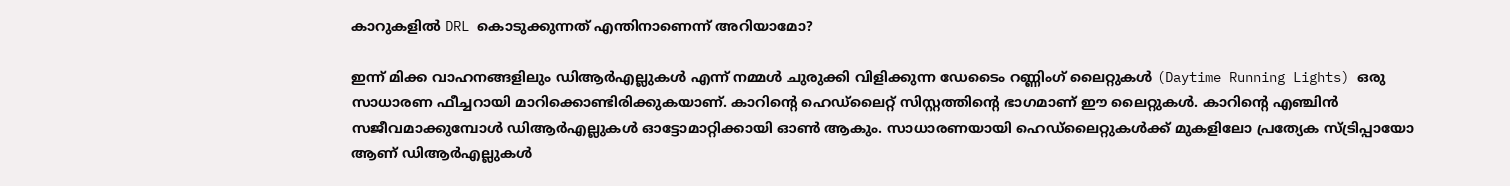കാറുകളില്‍ DRL കൊടുക്കുന്നത് എന്തിനാണെന്ന് അറിയാമോ?

ഇന്ന് മിക്ക വാഹനങ്ങളിലും ഡിആര്‍എല്ലുകള്‍ എന്ന് നമ്മള്‍ ചുരുക്കി വിളിക്കുന്ന ഡേടൈം റണ്ണിംഗ് ലൈറ്റുകള്‍ (Daytime Running Lights) ഒരു സാധാരണ ഫീച്ചറായി മാറിക്കൊണ്ടിരിക്കുകയാണ്. കാറിന്റെ ഹെഡ്ലൈറ്റ് സിസ്റ്റത്തിന്റെ ഭാഗമാണ് ഈ ലൈറ്റുകള്‍. കാറിന്റെ എഞ്ചിന്‍ സജീവമാക്കുമ്പോള്‍ ഡിആര്‍എല്ലുകള്‍ ഓട്ടോമാറ്റിക്കായി ഓണ്‍ ആകും. സാധാരണയായി ഹെഡ്ലൈറ്റുകള്‍ക്ക് മുകളിലോ പ്രത്യേക സ്ട്രിപ്പായോ ആണ് ഡിആര്‍എല്ലുകള്‍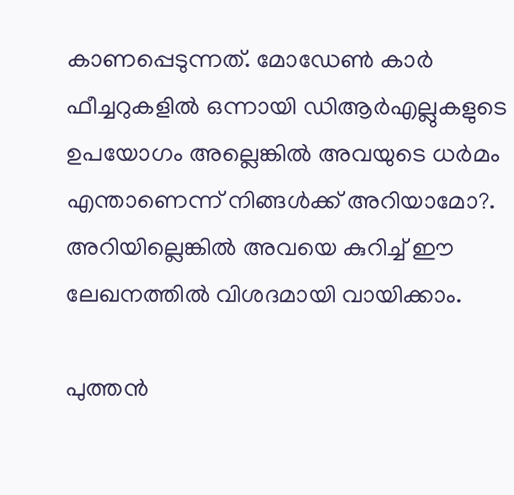കാണപ്പെടുന്നത്. മോഡേണ്‍ കാര്‍ ഫീച്ചറുകളില്‍ ഒന്നായി ഡിആര്‍എല്ലുകളുടെ ഉപയോഗം അല്ലെങ്കില്‍ അവയുടെ ധര്‍മം എന്താണെന്ന് നിങ്ങള്‍ക്ക് അറിയാമോ?. അറിയില്ലെങ്കില്‍ അവയെ കുറിച്ച് ഈ ലേഖനത്തില്‍ വിശദമായി വായിക്കാം.

പുത്തൻ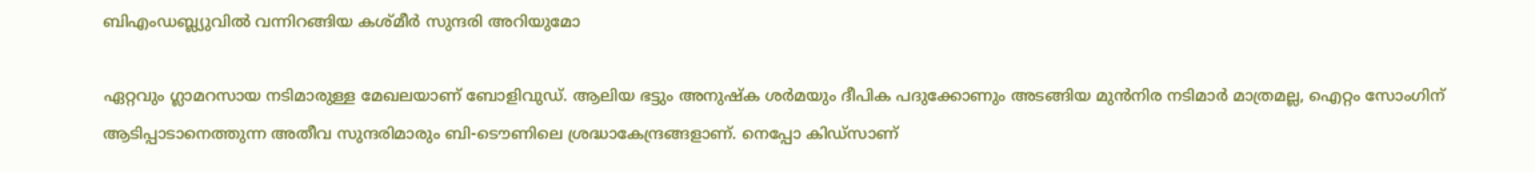ബിഎംഡബ്ല്യുവിൽ വന്നിറങ്ങിയ കശ്‌മീർ സുന്ദരി അറിയുമോ

ഏറ്റവും ഗ്ലാമറസായ നടിമാരുള്ള മേഖലയാണ് ബോളിവുഡ്. ആലിയ ഭട്ടും അനുഷ്ക ശർമയും ദീപിക പദുക്കോണും അടങ്ങിയ മുൻനിര നടിമാർ മാത്രമല്ല, ഐറ്റം സോംഗിന് ആടിപ്പാടാനെത്തുന്ന അതീവ സുന്ദരിമാരും ബി-ടൌണിലെ ശ്രദ്ധാകേന്ദ്രങ്ങളാണ്. നെപ്പോ കിഡ്‌സാണ്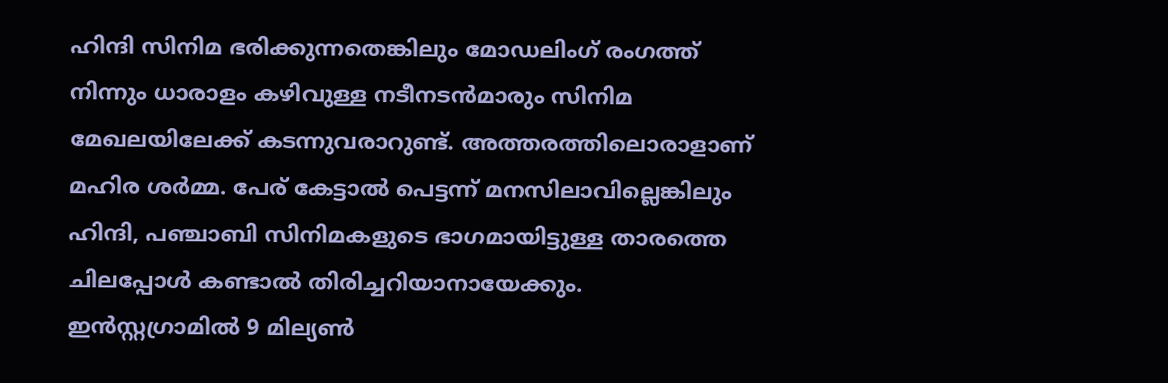ഹിന്ദി സിനിമ ഭരിക്കുന്നതെങ്കിലും മോഡലിംഗ് രംഗത്ത് നിന്നും ധാരാളം കഴിവുള്ള നടീനടൻമാരും സിനിമ മേഖലയിലേക്ക് കടന്നുവരാറുണ്ട്. അത്തരത്തിലൊരാളാണ് മഹിര ശർമ്മ. പേര് കേട്ടാൽ പെട്ടന്ന് മനസിലാവില്ലെങ്കിലും ഹിന്ദി, പഞ്ചാബി സിനിമകളുടെ ഭാഗമായിട്ടുള്ള താരത്തെ ചിലപ്പോൾ കണ്ടാൽ തിരിച്ചറിയാനായേക്കും. ഇൻസ്റ്റഗ്രാമിൽ 9 മില്യൺ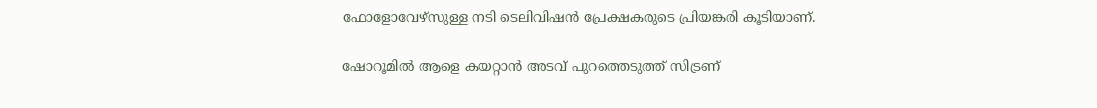ഫോളോവേഴ്‌സുള്ള നടി ടെലിവിഷൻ പ്രേക്ഷകരുടെ പ്രിയങ്കരി കൂടിയാണ്.

ഷോറൂമില്‍ ആളെ കയറ്റാന്‍ അടവ് പുറത്തെടുത്ത് സിട്രണ്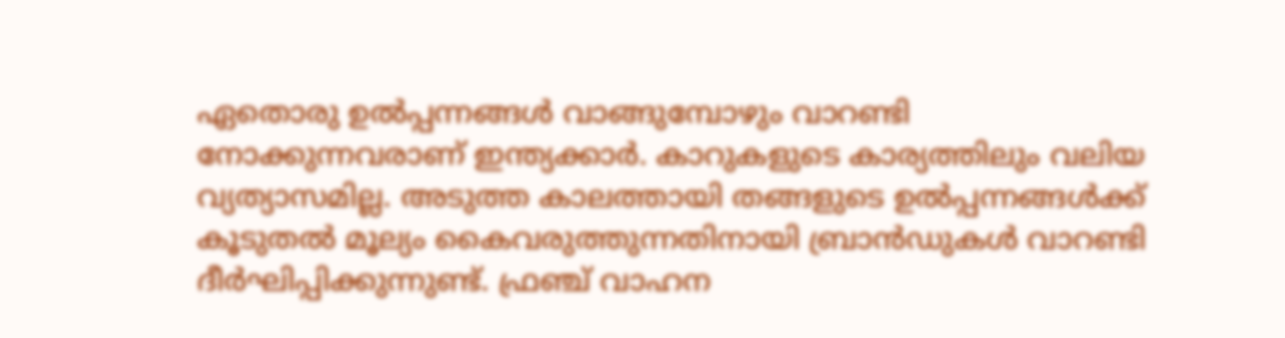ഏതൊരു ഉല്‍പ്പന്നങ്ങള്‍ വാങ്ങുമ്പോഴും വാറണ്ടി നോക്കുന്നവരാണ് ഇന്ത്യക്കാര്‍. കാറുകളുടെ കാര്യത്തിലും വലിയ വ്യത്യാസമില്ല. അടുത്ത കാലത്തായി തങ്ങളുടെ ഉല്‍പ്പന്നങ്ങള്‍ക്ക് കൂടുതല്‍ മൂല്യം കൈവരുത്തുന്നതിനായി ബ്രാന്‍ഡുകള്‍ വാറണ്ടി ദീര്‍ഘിപ്പിക്കുന്നുണ്ട്. ഫ്രഞ്ച് വാഹന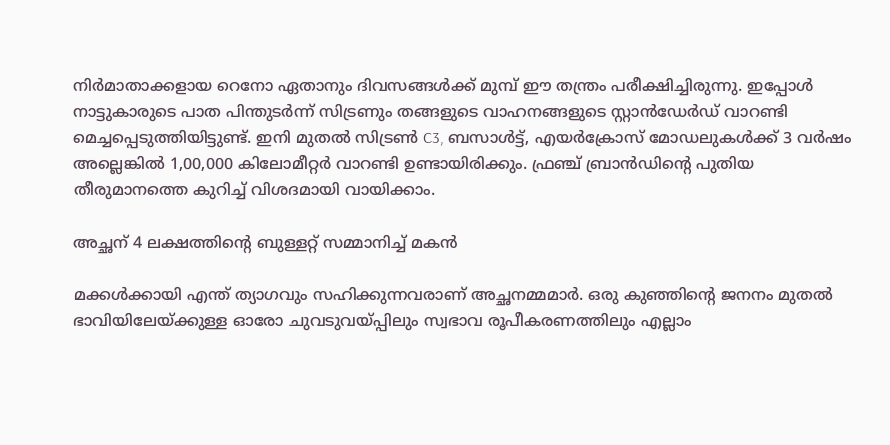നിര്‍മാതാക്കളായ റെനോ ഏതാനും ദിവസങ്ങള്‍ക്ക് മുമ്പ് ഈ തന്ത്രം പരീക്ഷിച്ചിരുന്നു. ഇപ്പോള്‍ നാട്ടുകാരുടെ പാത പിന്തുടര്‍ന്ന് സിട്രണും തങ്ങളുടെ വാഹനങ്ങളുടെ സ്റ്റാന്‍ഡേര്‍ഡ് വാറണ്ടി മെച്ചപ്പെടുത്തിയിട്ടുണ്ട്. ഇനി മുതല്‍ സിട്രണ്‍ C3, ബസാള്‍ട്ട്, എയര്‍ക്രോസ് മോഡലുകള്‍ക്ക് 3 വര്‍ഷം അല്ലെങ്കില്‍ 1,00,000 കിലോമീറ്റര്‍ വാറണ്ടി ഉണ്ടായിരിക്കും. ഫ്രഞ്ച് ബ്രാന്‍ഡിന്റെ പുതിയ തീരുമാനത്തെ കുറിച്ച് വിശദമായി വായിക്കാം.

അച്ഛന് 4 ലക്ഷത്തിന്റെ ബുള്ളറ്റ് സമ്മാനിച്ച് മകൻ

മക്കൾക്കായി എന്ത് ത്യാഗവും സഹിക്കുന്നവരാണ് അച്ഛനമ്മമാർ. ഒരു കുഞ്ഞിന്റെ ജനനം മുതൽ ഭാവിയിലേയ്ക്കുള്ള ഓരോ ചുവടുവയ്പ്പിലും സ്വഭാവ രൂപീകരണത്തിലും എല്ലാം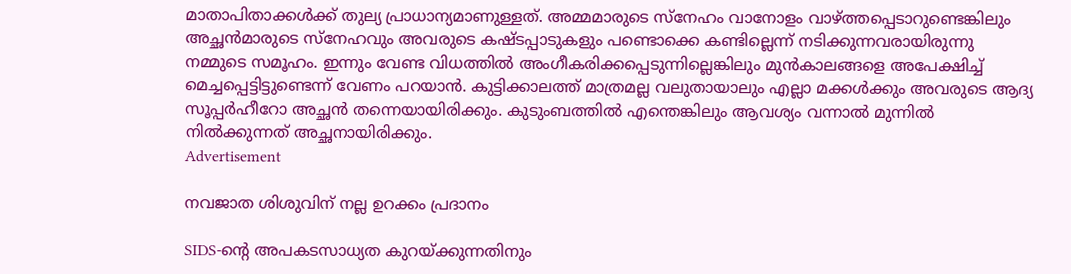മാതാപിതാക്കൾക്ക് തുല്യ പ്രാധാന്യമാണുള്ളത്. അമ്മമാരുടെ സ്നേഹം വാനോളം വാഴ്ത്തപ്പെടാറുണ്ടെങ്കിലും അച്ഛൻമാരുടെ സ്നേഹവും അവരുടെ കഷ്‌ടപ്പാടുകളും പണ്ടൊക്കെ കണ്ടില്ലെന്ന് നടിക്കുന്നവരായിരുന്നു നമ്മുടെ സമൂഹം. ഇന്നും വേണ്ട വിധത്തിൽ അംഗീകരിക്കപ്പെടുന്നില്ലെങ്കിലും മുൻകാലങ്ങളെ അപേക്ഷിച്ച് മെച്ചപ്പെട്ടിട്ടുണ്ടെന്ന് വേണം പറയാൻ. കുട്ടിക്കാലത്ത് മാത്രമല്ല വലുതായാലും എല്ലാ മക്കൾക്കും അവരുടെ ആദ്യ സൂപ്പർഹീറോ അച്ഛൻ തന്നെയായിരിക്കും. കുടുംബത്തിൽ എന്തെങ്കിലും ആവശ്യം വന്നാൽ മുന്നിൽ നിൽക്കുന്നത് അച്ഛനായിരിക്കും.
Advertisement

നവജാത ശിശുവിന് നല്ല ഉറക്കം പ്രദാനം

SIDS-ൻ്റെ അപകടസാധ്യത കുറയ്ക്കുന്നതിനും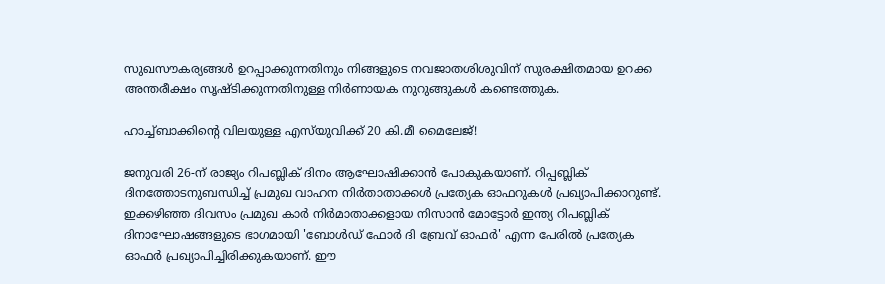സുഖസൗകര്യങ്ങൾ ഉറപ്പാക്കുന്നതിനും നിങ്ങളുടെ നവജാതശിശുവിന് സുരക്ഷിതമായ ഉറക്ക അന്തരീക്ഷം സൃഷ്ടിക്കുന്നതിനുള്ള നിർണായക നുറുങ്ങുകൾ കണ്ടെത്തുക.

ഹാച്ച്ബാക്കിന്റെ വിലയുള്ള എസ്‌യുവിക്ക് 20 കി.മീ മൈലേജ്!

ജനുവരി 26-ന് രാജ്യം റിപബ്ലിക് ദിനം ആഘോഷിക്കാന്‍ പോകുകയാണ്. റിപ്പബ്ലിക് ദിനത്തോടനുബന്ധിച്ച് പ്രമുഖ വാഹന നിര്‍താതാക്കള്‍ പ്രത്യേക ഓഫറുകള്‍ പ്രഖ്യാപിക്കാറുണ്ട്. ഇക്കഴിഞ്ഞ ദിവസം പ്രമുഖ കാര്‍ നിര്‍മാതാക്കളായ നിസാന്‍ മോട്ടോര്‍ ഇന്ത്യ റിപബ്ലിക് ദിനാഘോഷങ്ങളുടെ ഭാഗമായി 'ബോള്‍ഡ് ഫോര്‍ ദി ബ്രേവ് ഓഫര്‍' എന്ന പേരില്‍ പ്രത്യേക ഓഫര്‍ പ്രഖ്യാപിച്ചിരിക്കുകയാണ്. ഈ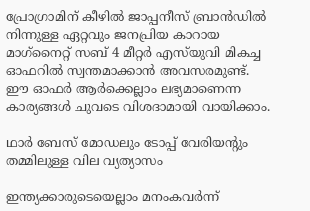പ്രോഗ്രാമിന് കീഴില്‍ ജാപ്പനീസ് ബ്രാന്‍ഡില്‍ നിന്നുള്ള ഏറ്റവും ജനപ്രിയ കാറായ മാഗ്‌നൈറ്റ് സബ് 4 മീറ്റര്‍ എസ്‌യുവി മികച്ച ഓഫറില്‍ സ്വന്തമാക്കാന്‍ അവസരമുണ്ട്. ഈ ഓഫര്‍ ആര്‍ക്കെല്ലാം ലഭ്യമാണെന്ന കാര്യങ്ങള്‍ ചുവടെ വിശദാമായി വായിക്കാം.

ഥാർ ബേസ് മോഡലും ടോപ്പ് വേരിയന്റും തമ്മിലുള്ള വില വ്യത്യാസം

ഇന്ത്യക്കാരുടെയെല്ലാം മനംകവർന്ന്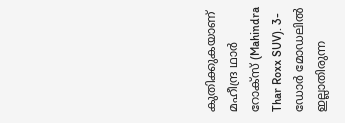കുതിക്കുകയാണ് മഹീന്ദ്ര ഥാർ റോക്‌സ് (Mahindra Thar Roxx SUV). 3-ഡോർ മോഡലിൽ ഇല്ലാതിരുന്ന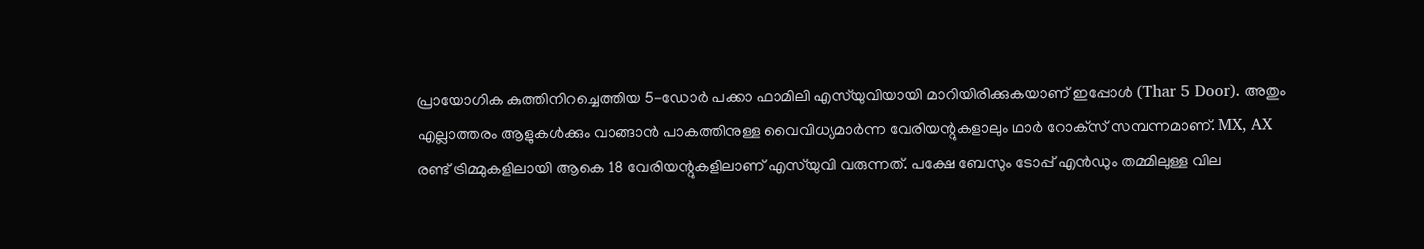പ്രായോഗിക കുത്തിനിറച്ചെത്തിയ 5-ഡോർ പക്കാ ഫാമിലി എസ്‌യുവിയായി മാറിയിരിക്കുകയാണ് ഇപ്പോൾ (Thar 5 Door). അതും എല്ലാത്തരം ആളുകൾക്കും വാങ്ങാൻ പാകത്തിനുള്ള വൈവിധ്യമാർന്ന വേരിയന്റുകളാലും ഥാർ റോക്‌സ് സമ്പന്നമാണ്. MX, AX രണ്ട് ട്രിമ്മുകളിലായി ആകെ 18 വേരിയന്റുകളിലാണ് എസ്‌യുവി വരുന്നത്. പക്ഷേ ബേസും ടോപ്പ് എൻഡും തമ്മിലുള്ള വില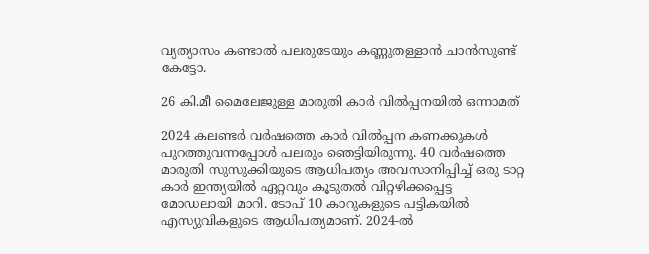വ്യത്യാസം കണ്ടാൽ പലരുടേയും കണ്ണുതള്ളാൻ ചാൻസുണ്ട് കേട്ടോ.

26 കി.മീ മൈലേജുള്ള മാരുതി കാര്‍ വില്‍പ്പനയില്‍ ഒന്നാമത്

2024 കലണ്ടര്‍ വര്‍ഷത്തെ കാര്‍ വില്‍പ്പന കണക്കുകള്‍ പുറത്തുവന്നപ്പോള്‍ പലരും ഞെട്ടിയിരുന്നു. 40 വര്‍ഷത്തെ മാരുതി സുസുക്കിയുടെ ആധിപത്യം അവസാനിപ്പിച്ച് ഒരു ടാറ്റ കാര്‍ ഇന്ത്യയില്‍ ഏറ്റവും കൂടുതല്‍ വിറ്റഴിക്കപ്പെട്ട മോഡലായി മാറി. ടോപ് 10 കാറുകളുടെ പട്ടികയില്‍ എസ്യുവികളുടെ ആധിപത്യമാണ്. 2024-ല്‍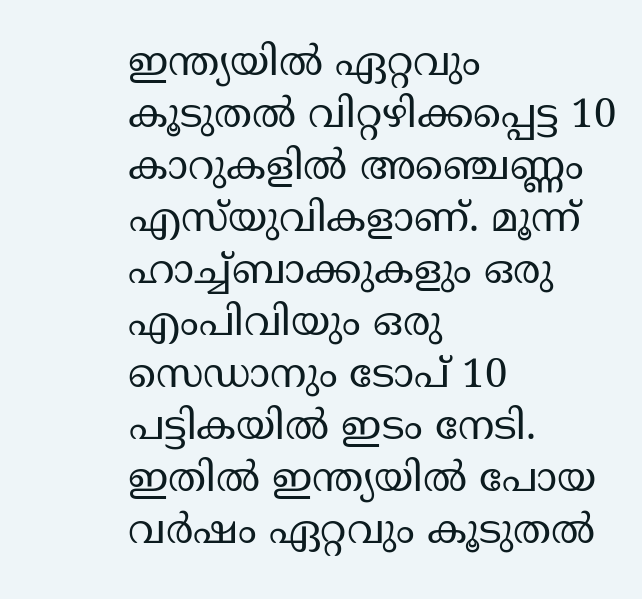ഇന്ത്യയില്‍ ഏറ്റവും കൂടുതല്‍ വിറ്റഴിക്കപ്പെട്ട 10 കാറുകളില്‍ അഞ്ചെണ്ണം എസ്‌യുവികളാണ്. മൂന്ന് ഹാച്ച്ബാക്കുകളും ഒരു എംപിവിയും ഒരു സെഡാനും ടോപ് 10 പട്ടികയില്‍ ഇടം നേടി. ഇതില്‍ ഇന്ത്യയില്‍ പോയ വര്‍ഷം ഏറ്റവും കൂടുതല്‍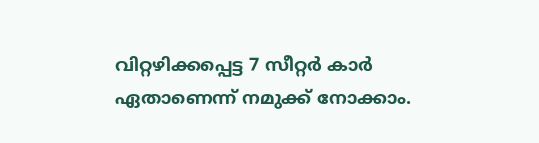വിറ്റഴിക്കപ്പെട്ട 7 സീറ്റര്‍ കാര്‍ ഏതാണെന്ന് നമുക്ക് നോക്കാം.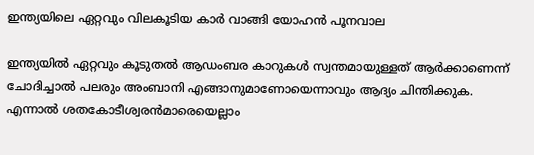ഇന്ത്യയിലെ ഏറ്റവും വിലകൂടിയ കാർ വാങ്ങി യോഹൻ പൂനവാല

ഇന്ത്യയിൽ ഏറ്റവും കൂടുതൽ ആഡംബര കാറുകൾ സ്വന്തമായുള്ളത് ആർക്കാണെന്ന് ചോദിച്ചാൽ പലരും അംബാനി എങ്ങാനുമാണോയെന്നാവും ആദ്യം ചിന്തിക്കുക. എന്നാൽ ശതകോടീശ്വരൻമാരെയെല്ലാം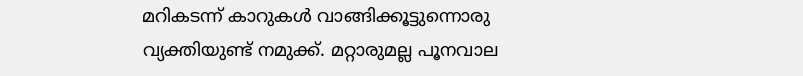മറികടന്ന് കാറുകൾ വാങ്ങിക്കൂട്ടുന്നൊരു വ്യക്തിയുണ്ട് നമുക്ക്. മറ്റാരുമല്ല പൂനവാല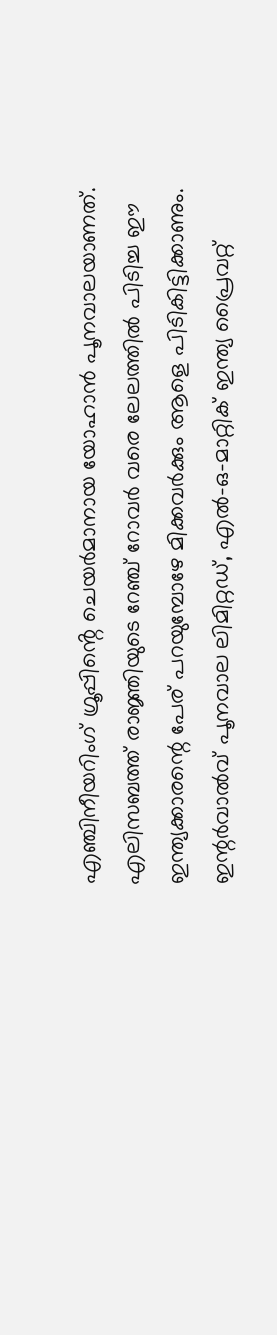എഞ്ചിനീയറിംഗ് ഗ്രൂപ്പിൻ്റെ ചെയർമാനായ യോഹാൻ പൂനവാലയാണത്. എലിസബത്ത് രാജ്ഞിയുടെ റേഞ്ച്‌ റോവർ വരെ ലേലത്തിൽ പിടിച്ച ഈ ഇന്ത്യക്കാരന്റെ പേര് പറയുമ്പോഴേ മിക്കവർക്കും ആളെ പിടികിട്ടിക്കാണും. ഇന്റര്‍വാല്‍വ് പൂനവാല ലിമിറ്റഡ്, എല്‍-ഒ-മാറ്റിക് ഇന്ത്യ പ്രൈവറ്റ്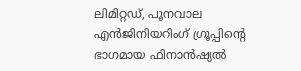ലിമിറ്റഡ്, പൂനവാല എന്‍ജിനിയറിംഗ് ഗ്രൂപ്പിന്റെ ഭാഗമായ ഫിനാന്‍ഷ്യല്‍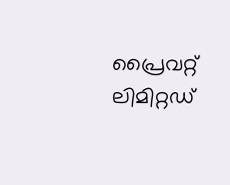പ്രൈവറ്റ് ലിമിറ്റഡ്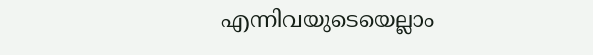എന്നിവയുടെയെല്ലാം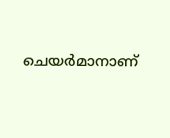ചെയര്‍മാനാണ്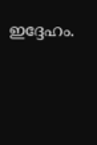ഇദ്ദേഹം.